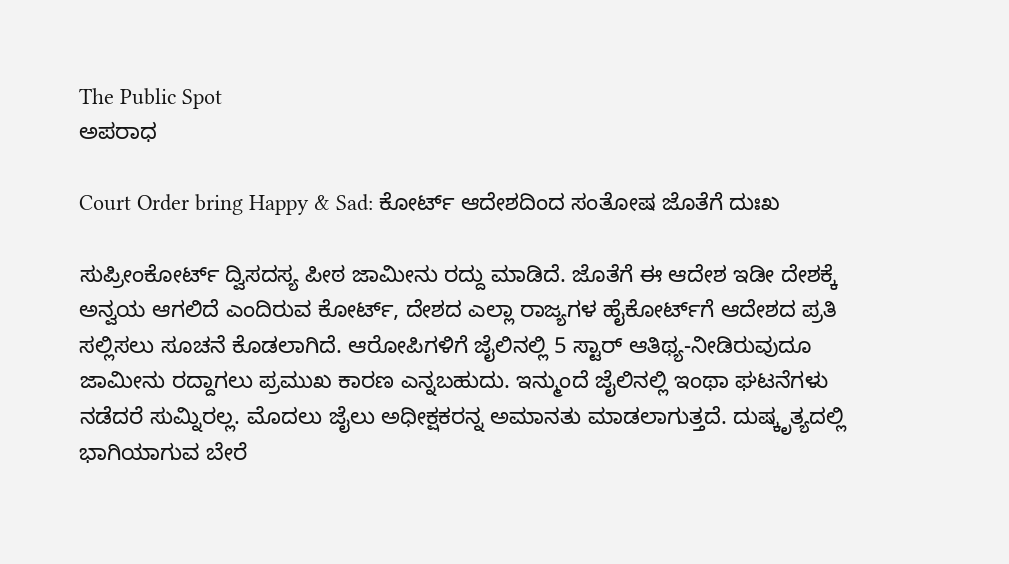The Public Spot
ಅಪರಾಧ

Court Order bring Happy & Sad: ಕೋರ್ಟ್‌ ಆದೇಶದಿಂದ ಸಂತೋಷ ಜೊತೆಗೆ ದುಃಖ

ಸುಪ್ರೀಂಕೋರ್ಟ್‌ ದ್ವಿಸದಸ್ಯ ಪೀಠ ಜಾಮೀನು ರದ್ದು ಮಾಡಿದೆ. ಜೊತೆಗೆ ಈ ಆದೇಶ ಇಡೀ ದೇಶಕ್ಕೆ ಅನ್ವಯ ಆಗಲಿದೆ ಎಂದಿರುವ ಕೋರ್ಟ್‌, ದೇಶದ ಎಲ್ಲಾ ರಾಜ್ಯಗಳ ಹೈಕೋರ್ಟ್‌ಗೆ ಆದೇಶದ ಪ್ರತಿ ಸಲ್ಲಿಸಲು ಸೂಚನೆ ಕೊಡಲಾಗಿದೆ. ಆರೋಪಿಗಳಿಗೆ ಜೈಲಿನಲ್ಲಿ 5 ಸ್ಟಾರ್‌ ಆತಿಥ್ಯ-ನೀಡಿರುವುದೂ ಜಾಮೀನು ರದ್ದಾಗಲು ಪ್ರಮುಖ ಕಾರಣ ಎನ್ನಬಹುದು. ಇನ್ಮುಂದೆ ಜೈಲಿನಲ್ಲಿ ಇಂಥಾ ಘಟನೆಗಳು ನಡೆದರೆ ಸುಮ್ನಿರಲ್ಲ. ಮೊದಲು ಜೈಲು ಅಧೀಕ್ಷಕರನ್ನ ಅಮಾನತು ಮಾಡಲಾಗುತ್ತದೆ. ದುಷ್ಕೃತ್ಯದಲ್ಲಿ ಭಾಗಿಯಾಗುವ ಬೇರೆ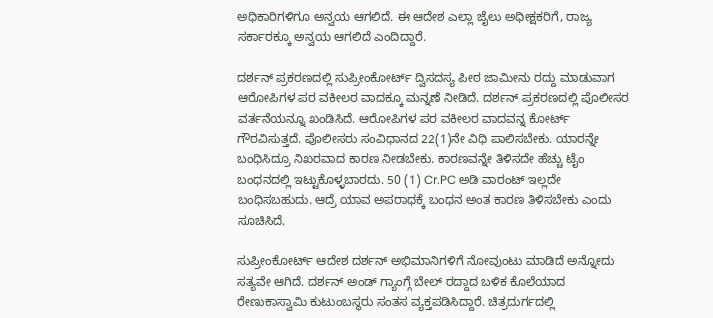ಅಧಿಕಾರಿಗಳಿಗೂ ಅನ್ವಯ ಆಗಲಿದೆ. ಈ ಆದೇಶ ಎಲ್ಲಾ ಜೈಲು ಅಧೀಕ್ಷಕರಿಗೆ, ರಾಜ್ಯ ಸರ್ಕಾರಕ್ಕೂ ಅನ್ವಯ ಆಗಲಿದೆ ಎಂದಿದ್ದಾರೆ.

ದರ್ಶನ್‌ ಪ್ರಕರಣದಲ್ಲಿ ಸುಪ್ರೀಂಕೋರ್ಟ್‌ ದ್ವಿಸದಸ್ಯ ಪೀಠ ಜಾಮೀನು ರದ್ದು ಮಾಡುವಾಗ ಆರೋಪಿಗಳ ಪರ ವಕೀಲರ ವಾದಕ್ಕೂ ಮನ್ನಣೆ ನೀಡಿದೆ. ದರ್ಶನ್‌‌ ಪ್ರಕರಣದಲ್ಲಿ ಪೊಲೀಸರ ವರ್ತನೆಯನ್ನೂ ಖಂಡಿಸಿದೆ. ಆರೋಪಿಗಳ ಪರ ವಕೀಲರ ವಾದವನ್ನ ಕೋರ್ಟ್‌ ಗೌರವಿಸುತ್ತದೆ. ಪೊಲೀಸರು ಸಂವಿಧಾನದ 22(1)ನೇ ವಿಧಿ ಪಾಲಿಸಬೇಕು. ಯಾರನ್ನೇ ಬಂಧಿಸಿದ್ರೂ ನಿಖರವಾದ ಕಾರಣ ನೀಡಬೇಕು. ಕಾರಣವನ್ನೇ ತಿಳಿಸದೇ ಹೆಚ್ಚು ಟೈಂ ಬಂಧನದಲ್ಲಿ ಇಟ್ಟುಕೊಳ್ಳಬಾರದು. 50 (1) Cr.PC ಅಡಿ ವಾರಂಟ್‌ ಇಲ್ಲದೇ ಬಂಧಿಸಬಹುದು. ಆದ್ರೆ ಯಾವ ಅಪರಾಧಕ್ಕೆ ಬಂಧನ ಅಂತ ಕಾರಣ ತಿಳಿಸಬೇಕು ಎಂದು ಸೂಚಿಸಿದೆ.

ಸುಪ್ರೀಂಕೋರ್ಟ್‌ ಆದೇಶ ದರ್ಶನ್‌ ಅಭಿಮಾನಿಗಳಿಗೆ ನೋವುಂಟು ಮಾಡಿದೆ ಅನ್ನೋದು ಸತ್ಯವೇ ಆಗಿದೆ. ದರ್ಶನ್ ಅಂಡ್‌ ಗ್ಯಾಂಗ್ಗೆ ಬೇಲ್ ರದ್ದಾದ ಬಳಿಕ ಕೊಲೆಯಾದ ರೇಣುಕಾಸ್ವಾಮಿ ಕುಟುಂಬಸ್ಥರು ಸಂತಸ ವ್ಯಕ್ತಪಡಿಸಿದ್ದಾರೆ. ಚಿತ್ರದುರ್ಗದಲ್ಲಿ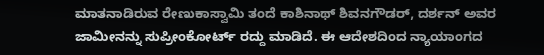ಮಾತನಾಡಿರುವ ರೇಣುಕಾಸ್ವಾಮಿ ತಂದೆ ಕಾಶಿನಾಥ್ ಶಿವನಗೌಡರ್, ದರ್ಶನ್ ಅವರ ಜಾಮೀನನ್ನು ಸುಪ್ರೀಂಕೋರ್ಟ್ ರದ್ದು ಮಾಡಿದೆ. ಈ ಆದೇಶದಿಂದ ನ್ಯಾಯಾಂಗದ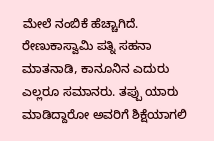ಮೇಲೆ ನಂಬಿಕೆ ಹೆಚ್ಚಾಗಿದೆ. ರೇಣುಕಾಸ್ವಾಮಿ ಪತ್ನಿ ಸಹನಾ ಮಾತನಾಡಿ, ಕಾನೂನಿನ ಎದುರು ಎಲ್ಲರೂ ಸಮಾನರು. ತಪ್ಪು ಯಾರು ಮಾಡಿದ್ದಾರೋ ಅವರಿಗೆ ಶಿಕ್ಷೆಯಾಗಲಿ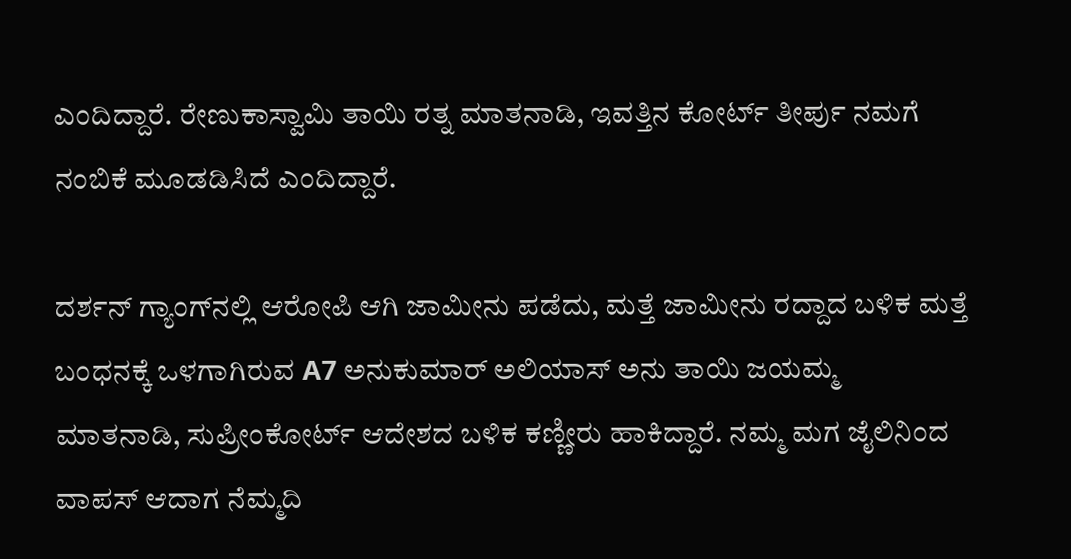ಎಂದಿದ್ದಾರೆ. ರೇಣುಕಾಸ್ವಾಮಿ ತಾಯಿ ರತ್ನ ಮಾತನಾಡಿ, ಇವತ್ತಿನ ಕೋರ್ಟ್ ತೀರ್ಪು ನಮಗೆ ನಂಬಿಕೆ ಮೂಡಡಿಸಿದೆ ಎಂದಿದ್ದಾರೆ.

ದರ್ಶನ್‌ ಗ್ಯಾಂಗ್‌ನಲ್ಲಿ ಆರೋಪಿ ಆಗಿ ಜಾಮೀನು ಪಡೆದು, ಮತ್ತೆ ಜಾಮೀನು ರದ್ದಾದ ಬಳಿಕ ಮತ್ತೆ ಬಂಧನಕ್ಕೆ ಒಳಗಾಗಿರುವ A7 ಅನುಕುಮಾರ್‌ ಅಲಿಯಾಸ್‌ ಅನು‌‌ ತಾಯಿ ಜಯಮ್ಮ ಮಾತನಾಡಿ, ಸುಪ್ರೀಂಕೋರ್ಟ್‌ ಆದೇಶದ ಬಳಿಕ ಕಣ್ಣೀರು ಹಾಕಿದ್ದಾರೆ. ನಮ್ಮ ಮಗ ಜೈಲಿನಿಂದ ವಾಪಸ್‌ ಆದಾಗ ನೆಮ್ಮದಿ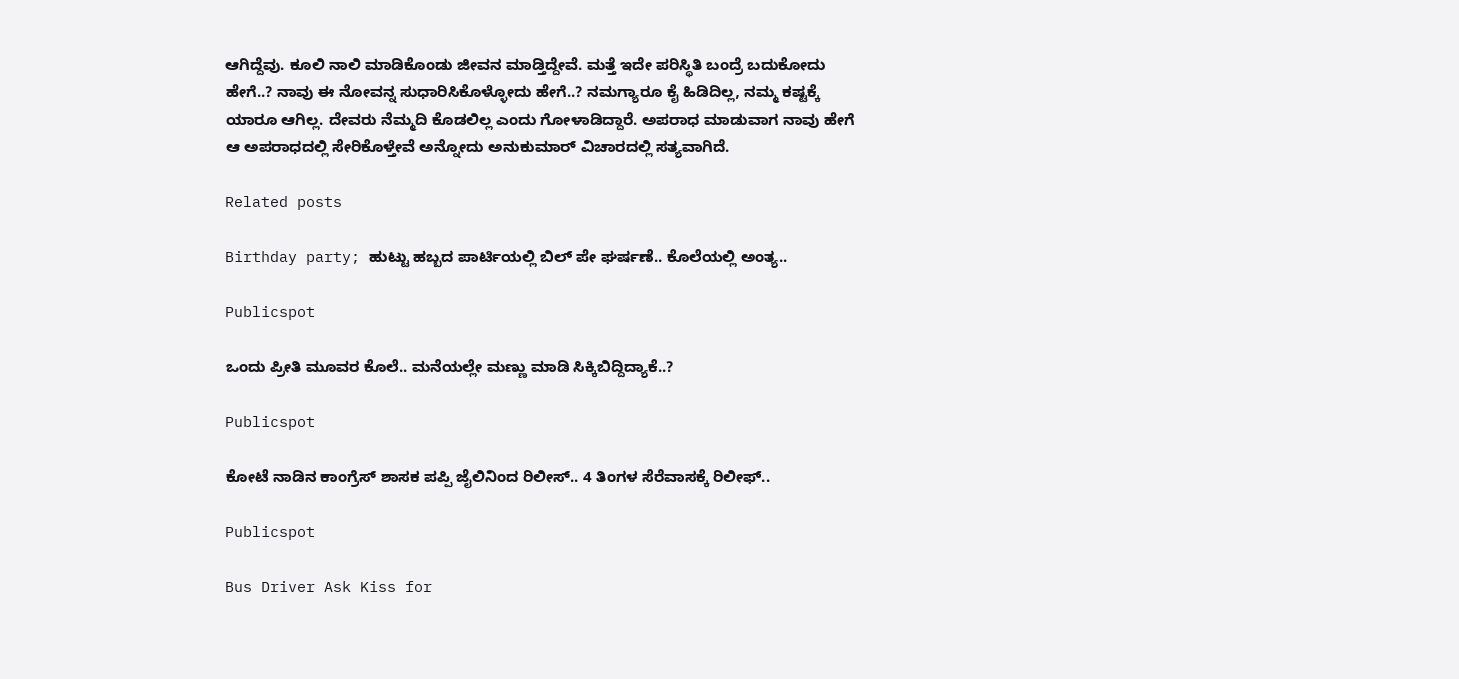ಆಗಿದ್ದೆವು. ಕೂಲಿ ನಾಲಿ ಮಾಡಿಕೊಂಡು ಜೀವನ ಮಾಡ್ತಿದ್ದೇವೆ. ಮತ್ತೆ ಇದೇ ಪರಿಸ್ಥಿತಿ ಬಂದ್ರೆ ಬದುಕೋದು ಹೇಗೆ..? ನಾವು ಈ ನೋವನ್ನ ಸುಧಾರಿಸಿಕೊಳ್ಳೋದು ಹೇಗೆ..? ನಮಗ್ಯಾರೂ ಕೈ ಹಿಡಿದಿಲ್ಲ, ನಮ್ಮ ಕಷ್ಟಕ್ಕೆ ಯಾರೂ ಆಗಿಲ್ಲ. ದೇವರು ನೆಮ್ಮದಿ ಕೊಡಲಿಲ್ಲ ಎಂದು ಗೋಳಾಡಿದ್ದಾರೆ. ಅಪರಾಧ ಮಾಡುವಾಗ ನಾವು ಹೇಗೆ ಆ ಅಪರಾಧದಲ್ಲಿ ಸೇರಿಕೊಳ್ತೇವೆ ಅನ್ನೋದು ಅನುಕುಮಾರ್‌ ವಿಚಾರದಲ್ಲಿ ಸತ್ಯವಾಗಿದೆ.

Related posts

Birthday party; ಹುಟ್ಟು ಹಬ್ಬದ ಪಾರ್ಟಿಯಲ್ಲಿ ಬಿಲ್ ಪೇ ಘರ್ಷಣೆ.. ಕೊಲೆಯಲ್ಲಿ ಅಂತ್ಯ..

Publicspot

ಒಂದು ಪ್ರೀತಿ ಮೂವರ ಕೊಲೆ.. ಮನೆಯಲ್ಲೇ ಮಣ್ಣು ಮಾಡಿ ಸಿಕ್ಕಿಬಿದ್ದಿದ್ಯಾಕೆ..?

Publicspot

ಕೋಟೆ ನಾಡಿನ ಕಾಂಗ್ರೆಸ್ ಶಾಸಕ ಪಪ್ಪಿ ಜೈಲಿನಿಂದ ರಿಲೀಸ್.. 4 ತಿಂಗಳ ಸೆರೆವಾಸಕ್ಕೆ ರಿಲೀಫ್..

Publicspot

Bus Driver Ask Kiss for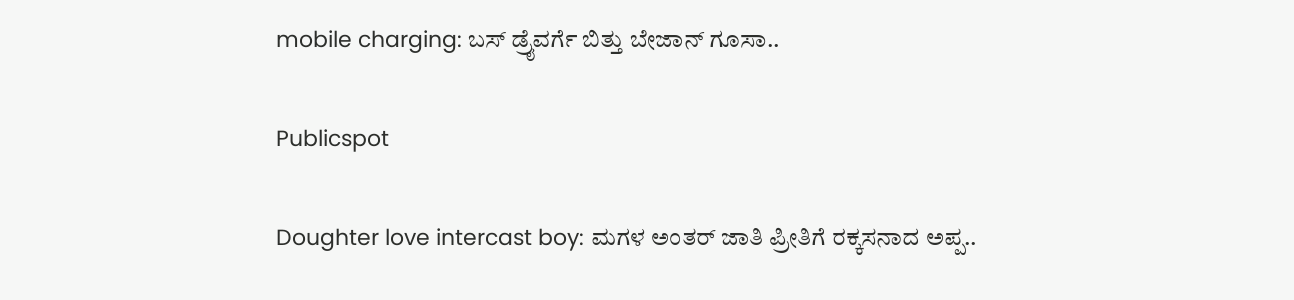mobile charging: ಬಸ್ ಡ್ರೈವರ್ಗೆ ಬಿತ್ತು ಬೇಜಾನ್ ಗೂಸಾ..

Publicspot

Doughter love intercast boy: ಮಗಳ ಅಂತರ್ ಜಾತಿ ಪ್ರೀತಿಗೆ ರಕ್ಕಸನಾದ ಅಪ್ಪ..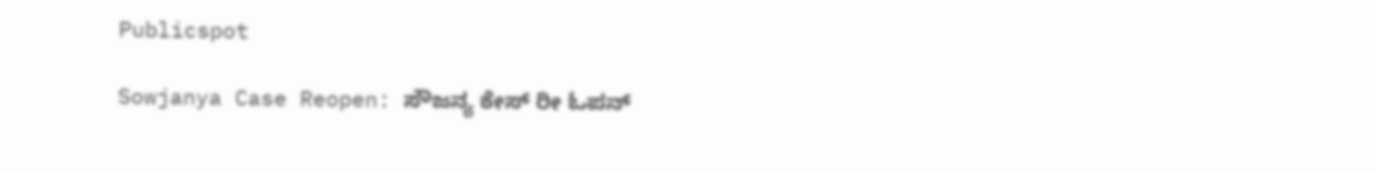Publicspot

Sowjanya Case Reopen: ಸೌಜನ್ಯ ಕೇಸ್ ರೀ ಓಪನ್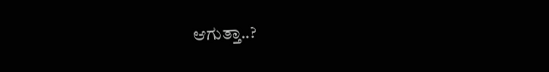ಆಗುತ್ತಾ..?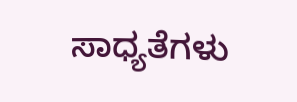ಸಾಧ್ಯತೆಗಳು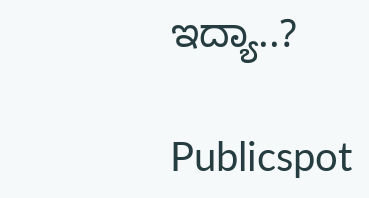ಇದ್ಯಾ..?

Publicspot